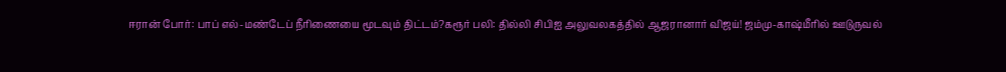ஈரான் போர்: பாப் எல்-மண்டேப் நீரிணையை மூடவும் திட்டம்?கரூர் பலி: தில்லி சிபிஐ அலுவலகத்தில் ஆஜரானார் விஜய்! ஜம்மு-காஷ்மீரில் ஊடுருவல்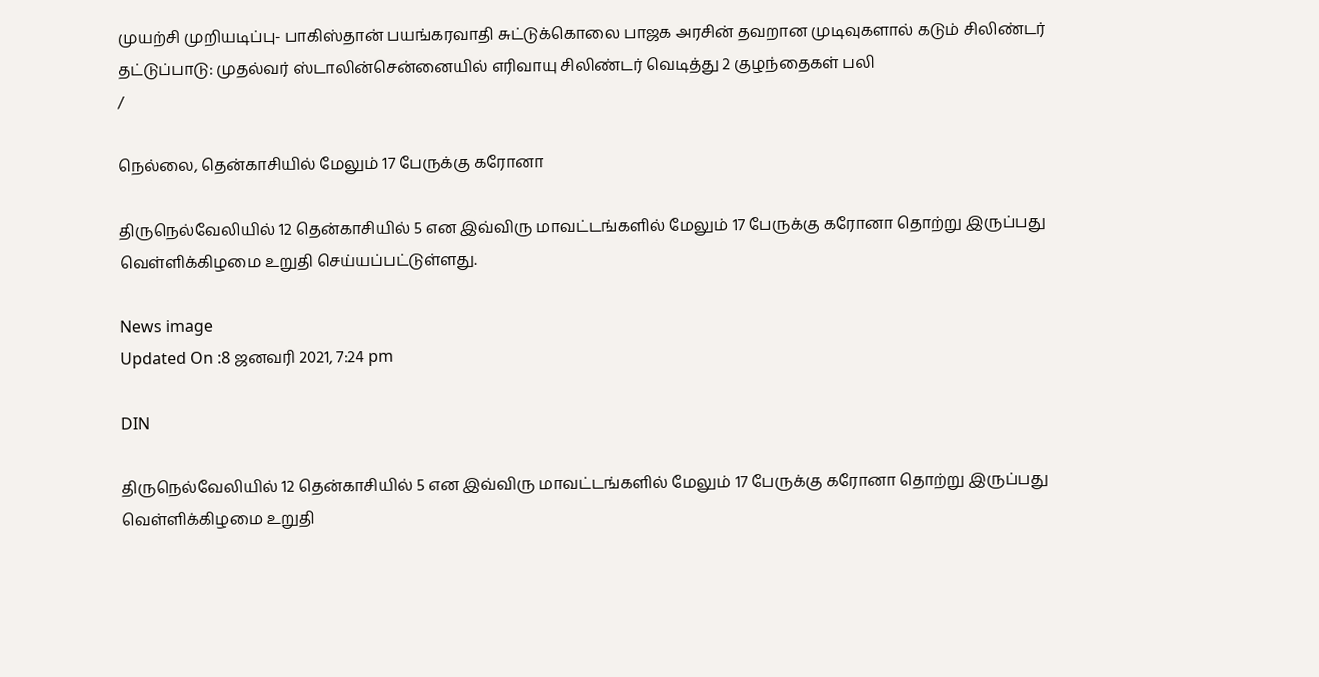முயற்சி முறியடிப்பு- பாகிஸ்தான் பயங்கரவாதி சுட்டுக்கொலை பாஜக அரசின் தவறான முடிவுகளால் கடும் சிலிண்டர் தட்டுப்பாடு: முதல்வர் ஸ்டாலின்சென்னையில் எரிவாயு சிலிண்டர் வெடித்து 2 குழந்தைகள் பலி
/

நெல்லை, தென்காசியில் மேலும் 17 பேருக்கு கரோனா

திருநெல்வேலியில் 12 தென்காசியில் 5 என இவ்விரு மாவட்டங்களில் மேலும் 17 பேருக்கு கரோனா தொற்று இருப்பது வெள்ளிக்கிழமை உறுதி செய்யப்பட்டுள்ளது.

News image
Updated On :8 ஜனவரி 2021, 7:24 pm

DIN

திருநெல்வேலியில் 12 தென்காசியில் 5 என இவ்விரு மாவட்டங்களில் மேலும் 17 பேருக்கு கரோனா தொற்று இருப்பது வெள்ளிக்கிழமை உறுதி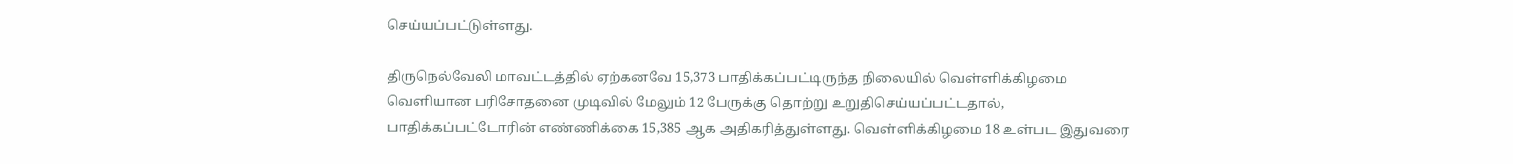செய்யப்பட்டுள்ளது.

திருநெல்வேலி மாவட்டத்தில் ஏற்கனவே 15,373 பாதிக்கப்பட்டிருந்த நிலையில் வெள்ளிக்கிழமை வெளியான பரிசோதனை முடிவில் மேலும் 12 பேருக்கு தொற்று உறுதிசெய்யப்பட்டதால், பாதிக்கப்பட்டோரின் எண்ணிக்கை 15,385 ஆக அதிகரித்துள்ளது. வெள்ளிக்கிழமை 18 உள்பட இதுவரை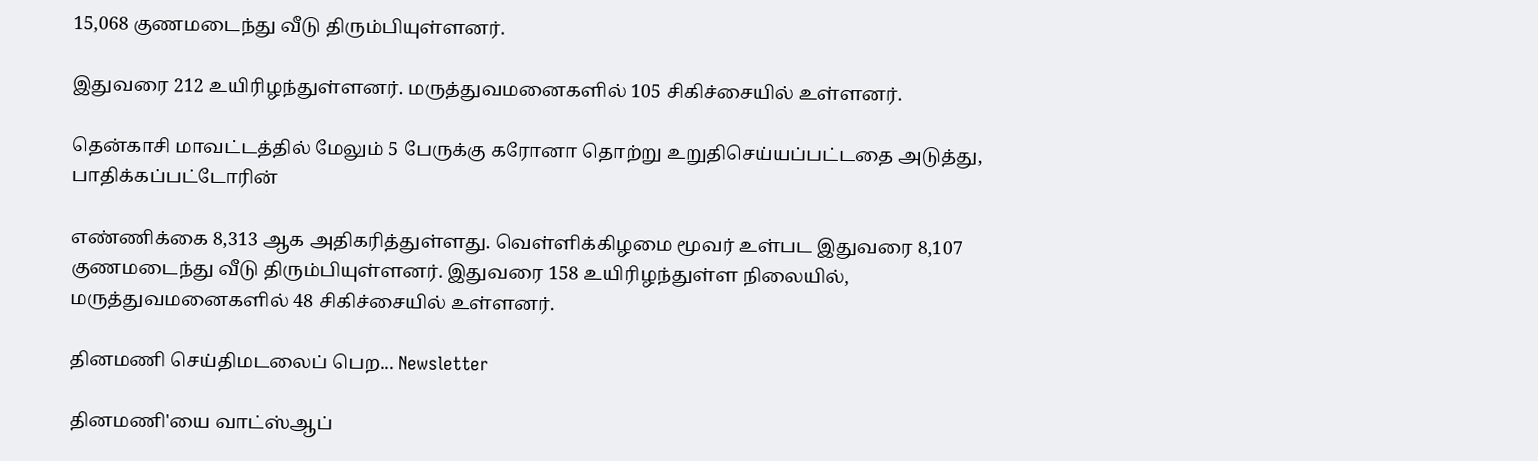15,068 குணமடைந்து வீடு திரும்பியுள்ளனர்.

இதுவரை 212 உயிரிழந்துள்ளனர். மருத்துவமனைகளில் 105 சிகிச்சையில் உள்ளனர்.

தென்காசி மாவட்டத்தில் மேலும் 5 பேருக்கு கரோனா தொற்று உறுதிசெய்யப்பட்டதை அடுத்து, பாதிக்கப்பட்டோரின்

எண்ணிக்கை 8,313 ஆக அதிகரித்துள்ளது. வெள்ளிக்கிழமை மூவர் உள்பட இதுவரை 8,107 குணமடைந்து வீடு திரும்பியுள்ளனர். இதுவரை 158 உயிரிழந்துள்ள நிலையில், மருத்துவமனைகளில் 48 சிகிச்சையில் உள்ளனர்.

தினமணி செய்திமடலைப் பெற... Newsletter

தினமணி'யை வாட்ஸ்ஆப்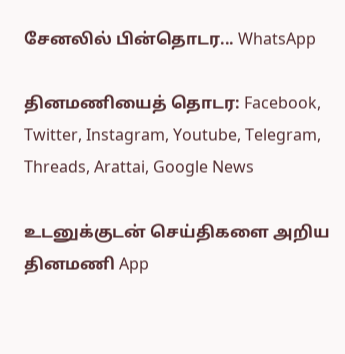சேனலில் பின்தொடர... WhatsApp

தினமணியைத் தொடர: Facebook, Twitter, Instagram, Youtube, Telegram, Threads, Arattai, Google News

உடனுக்குடன் செய்திகளை அறிய தினமணி App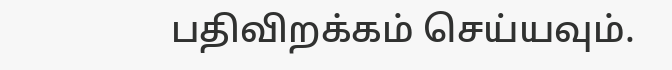பதிவிறக்கம் செய்யவும்.